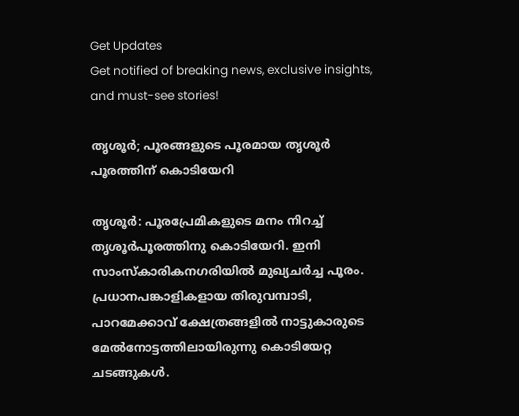Get Updates
Get notified of breaking news, exclusive insights, and must-see stories!

തൃശൂര്‍; പൂരങ്ങളുടെ പൂരമായ തൃശൂര്‍ പൂരത്തിന് കൊടിയേറി

തൃശൂര്‍: പൂരപ്രേമികളുടെ മനം നിറച്ച് തൃശൂര്‍പൂരത്തിനു കൊടിയേറി. ഇനി സാംസ്‌കാരികനഗരിയില്‍ മുഖ്യചര്‍ച്ച പൂരം. പ്രധാനപങ്കാളികളായ തിരുവമ്പാടി, പാറമേക്കാവ് ക്ഷേത്രങ്ങളില്‍ നാട്ടുകാരുടെ മേല്‍നോട്ടത്തിലായിരുന്നു കൊടിയേറ്റ ചടങ്ങുകള്‍.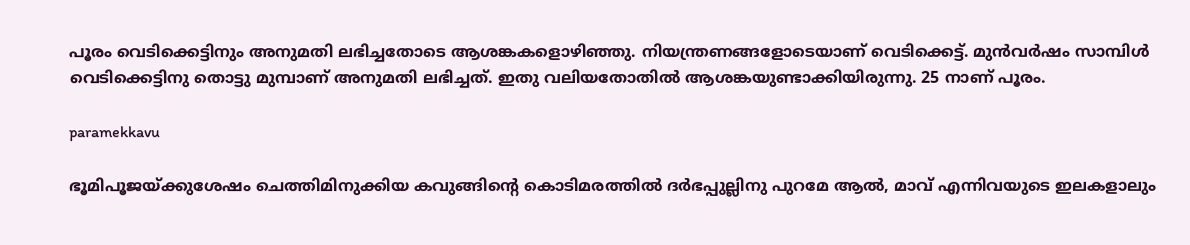പൂരം വെടിക്കെട്ടിനും അനുമതി ലഭിച്ചതോടെ ആശങ്കകളൊഴിഞ്ഞു. നിയന്ത്രണങ്ങളോടെയാണ് വെടിക്കെട്ട്. മുന്‍വര്‍ഷം സാമ്പിള്‍ വെടിക്കെട്ടിനു തൊട്ടു മുമ്പാണ് അനുമതി ലഭിച്ചത്. ഇതു വലിയതോതില്‍ ആശങ്കയുണ്ടാക്കിയിരുന്നു. 25 നാണ് പൂരം.

paramekkavu

ഭൂമിപൂജയ്ക്കുശേഷം ചെത്തിമിനുക്കിയ കവുങ്ങിന്റെ കൊടിമരത്തില്‍ ദര്‍ഭപ്പുല്ലിനു പുറമേ ആല്‍, മാവ് എന്നിവയുടെ ഇലകളാലും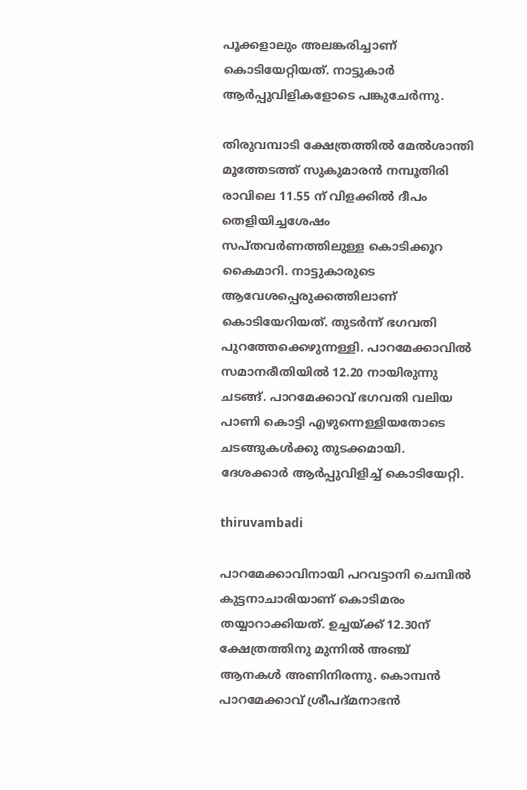പൂക്കളാലും അലങ്കരിച്ചാണ് കൊടിയേറ്റിയത്. നാട്ടുകാര്‍ ആര്‍പ്പുവിളികളോടെ പങ്കുചേര്‍ന്നു.

തിരുവമ്പാടി ക്ഷേത്രത്തില്‍ മേല്‍ശാന്തി മൂത്തേടത്ത് സുകുമാരന്‍ നമ്പൂതിരി രാവിലെ 11.55 ന് വിളക്കില്‍ ദീപം തെളിയിച്ചശേഷം സപ്തവര്‍ണത്തിലുള്ള കൊടിക്കൂറ കൈമാറി. നാട്ടുകാരുടെ ആവേശപ്പെരുക്കത്തിലാണ് കൊടിയേറിയത്. തുടര്‍ന്ന് ഭഗവതി പുറത്തേക്കെഴുന്നള്ളി. പാറമേക്കാവില്‍ സമാനരീതിയില്‍ 12.20 നായിരുന്നു ചടങ്ങ്. പാറമേക്കാവ് ഭഗവതി വലിയ പാണി കൊട്ടി എഴുന്നെള്ളിയതോടെ ചടങ്ങുകള്‍ക്കു തുടക്കമായി. ദേശക്കാര്‍ ആര്‍പ്പുവിളിച്ച് കൊടിയേറ്റി.

thiruvambadi

പാറമേക്കാവിനായി പറവട്ടാനി ചെമ്പില്‍ കുട്ടനാചാരിയാണ് കൊടിമരം തയ്യാറാക്കിയത്. ഉച്ചയ്ക്ക് 12.30ന് ക്ഷേത്രത്തിനു മുന്നില്‍ അഞ്ച് ആനകള്‍ അണിനിരന്നു. കൊമ്പന്‍ പാറമേക്കാവ് ശ്രീപദ്മനാഭന്‍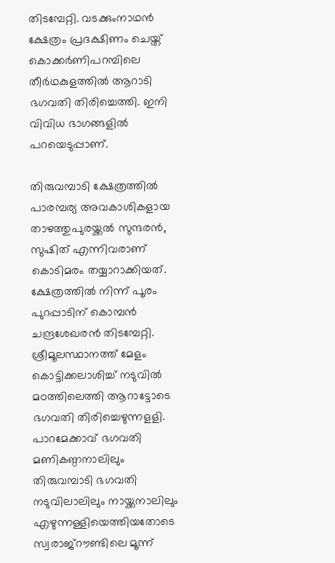തിടമ്പേറ്റി. വടക്കുംനാഥന്‍ ക്ഷേത്രം പ്രദക്ഷിണം ചെയ്ത് കൊക്കര്‍ണിപറമ്പിലെ തീര്‍ഥകുളത്തില്‍ ആറാടി ഭഗവതി തിരിച്ചെത്തി. ഇനി വിവിധ ഭാഗങ്ങളില്‍ പറയെടുപ്പാണ്.

തിരുവമ്പാടി ക്ഷേത്രത്തില്‍ പാരമ്പര്യ അവകാശികളായ താഴത്തുപുരയ്ക്കല്‍ സുന്ദരന്‍, സുഷിത് എന്നിവരാണ് കൊടിമരം തയ്യാറാക്കിയത്. ക്ഷേത്രത്തില്‍ നിന്ന് പൂരം പുറപ്പാടിന് കൊമ്പന്‍ ചന്ദ്രശേഖരന്‍ തിടമ്പേറ്റി. ശ്രീമൂലസ്ഥാനത്ത് മേളം കൊട്ടിക്കലാശിച്ച് നടുവില്‍ മഠത്തിലെത്തി ആറാട്ടോടെ ഭഗവതി തിരിച്ചെഴുന്നളളി. പാറമേക്കാവ് ഭഗവതി മണികണ്ഠനാലിലും തിരുവമ്പാടി ഭഗവതി നടുവിലാലിലും നായ്ക്കനാലിലും എഴുന്നള്ളിയെത്തിയതോടെ സ്വരാജ്‌റൗണ്ടിലെ മൂന്ന്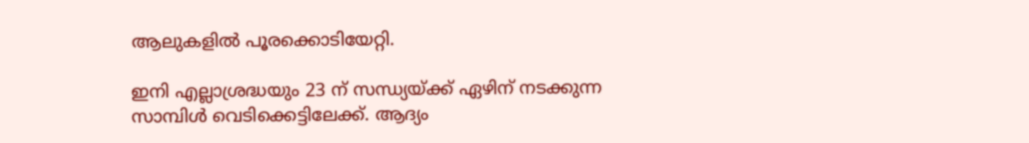ആലുകളില്‍ പൂരക്കൊടിയേറ്റി.

ഇനി എല്ലാശ്രദ്ധയും 23 ന് സന്ധ്യയ്ക്ക് ഏഴിന് നടക്കുന്ന സാമ്പിള്‍ വെടിക്കെട്ടിലേക്ക്. ആദ്യം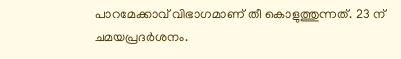പാറമേക്കാവ് വിഭാഗമാണ് തീ കൊളുത്തുന്നത്. 23 ന് ചമയപ്രദര്‍ശനം.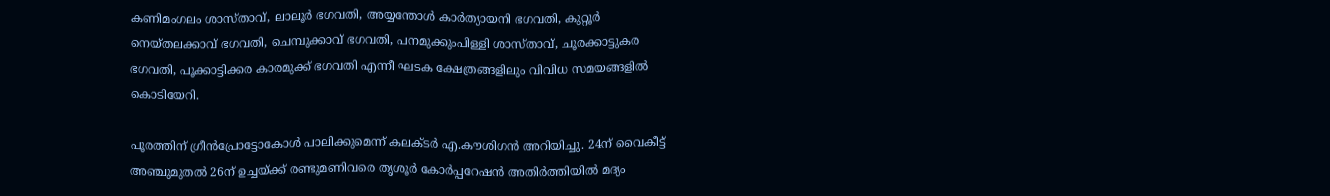കണിമംഗലം ശാസ്താവ്, ലാലൂര്‍ ഭഗവതി, അയ്യന്തോള്‍ കാര്‍ത്യായനി ഭഗവതി, കുറ്റൂര്‍ നെയ്തലക്കാവ് ഭഗവതി, ചെമ്പുക്കാവ് ഭഗവതി, പനമുക്കുംപിള്ളി ശാസ്താവ്, ചൂരക്കാട്ടുകര ഭഗവതി, പൂക്കാട്ടിക്കര കാരമുക്ക് ഭഗവതി എന്നീ ഘടക ക്ഷേത്രങ്ങളിലും വിവിധ സമയങ്ങളില്‍ കൊടിയേറി.

പൂരത്തിന് ഗ്രീന്‍പ്രോട്ടോകോള്‍ പാലിക്കുമെന്ന് കലക്ടര്‍ എ.കൗശിഗന്‍ അറിയിച്ചു. 24ന് വൈകീട്ട് അഞ്ചുമുതല്‍ 26ന് ഉച്ചയ്ക്ക് രണ്ടുമണിവരെ തൃശൂര്‍ കോര്‍പ്പറേഷന്‍ അതിര്‍ത്തിയില്‍ മദ്യം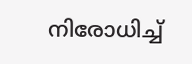നിരോധിച്ച്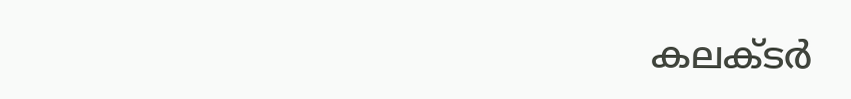കലക്ടര്‍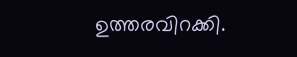ഉത്തരവിറക്കി.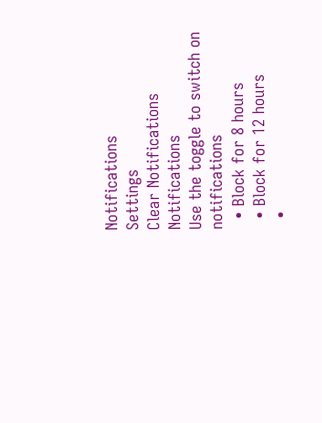Notifications
Settings
Clear Notifications
Notifications
Use the toggle to switch on notifications
  • Block for 8 hours
  • Block for 12 hours
  •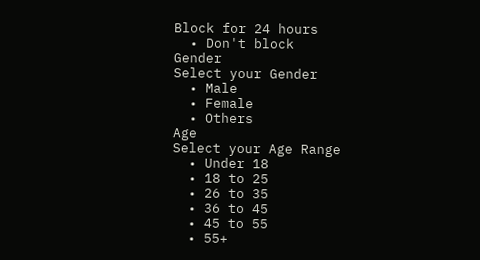Block for 24 hours
  • Don't block
Gender
Select your Gender
  • Male
  • Female
  • Others
Age
Select your Age Range
  • Under 18
  • 18 to 25
  • 26 to 35
  • 36 to 45
  • 45 to 55
  • 55+